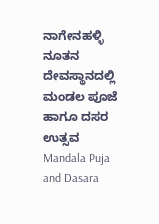ನಾಗೇನಹಳ್ಳಿ ನೂತನ ದೇವಸ್ಥಾನದಲ್ಲಿ ಮಂಡಲ ಪೂಜೆ ಹಾಗೂ ದಸರ ಉತ್ಸವ
Mandala Puja and Dasara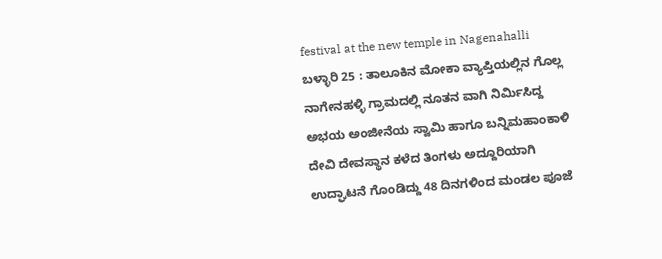festival at the new temple in Nagenahalli
ಬಳ್ಳಾರಿ 25 : ತಾಲೂಕಿನ ಮೋಕಾ ವ್ಯಾಪ್ತಿಯಲ್ಲಿನ ಗೊಲ್ಲ ನಾಗೇನಹಳ್ಳಿ ಗ್ರಾಮದಲ್ಲಿ ನೂತನ ವಾಗಿ ನಿರ್ಮಿಸಿದ್ದ ಅಭಯ ಅಂಜೀನೆಯ ಸ್ವಾಮಿ ಹಾಗೂ ಬನ್ನಿಮಹಾಂಕಾಳಿ ದೇವಿ ದೇವಸ್ಥಾನ ಕಳೆದ ತಿಂಗಳು ಅದ್ದೂರಿಯಾಗಿ ಉದ್ಘಾಟನೆ ಗೊಂಡಿದ್ದು 48 ದಿನಗಳಿಂದ ಮಂಡಲ ಪೂಜೆ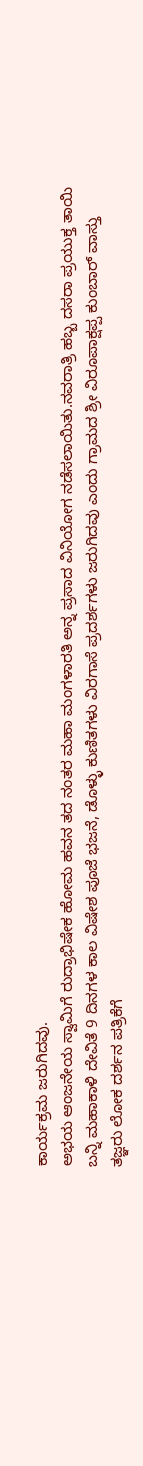ಕಾರ್ಯಕ್ರಮ ಜರುಗಿದವು.
ಅಭಯ ಆಂಜನೇಯ ಸ್ವಾಮಿಗೆ ರುದ್ರಾಭಿಷೇಕ ಹೋಮ ಹವನ ತದ ನಂತರ ಮಹಾ ಮಂಗಳಾರತಿ ಅನ್ನ ಪ್ರಸಾದ ವಿನಿಯೋಗ ನಡೆಸಲಾಯಿತು.ನವರಾತ್ರಿ ಹಬ್ಬ ದಸರಾ ಪ್ರಯುಕ್ತ ತಾಯಿ ಬನ್ನಿ ಮಹಾಕಾಳಿ ದೇವಿತೆ 9 ದಿನಗಳ ಕಾಲ ವಿಷೇಶ ಪೂಜೆ ಭಜನೆ, ಡೊಳ್ಳು ಕುಣಿತಗಳು ವಿರಗಾಸೆ ಪ್ರದರ್ಶಗಳು ಜರುಗಿದವು ಎಂದು ಗ್ರಾಮದ ಶ್ರೀ ವಿರೂಪಾಕ್ಷಪ್ಪ ಕುಂಬಾರ್ ವಾಸ್ತು ತಜ್ಞರು ಲೋಕ ದರ್ಶನ ಪತ್ರಿಕೆಗೆ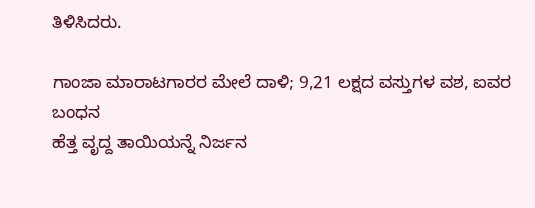ತಿಳಿಸಿದರು.

ಗಾಂಜಾ ಮಾರಾಟಗಾರರ ಮೇಲೆ ದಾಳಿ; 9,21 ಲಕ್ಷದ ವಸ್ತುಗಳ ವಶ, ಐವರ ಬಂಧನ
ಹೆತ್ತ ವೃದ್ದ ತಾಯಿಯನ್ನೆ ನಿರ್ಜನ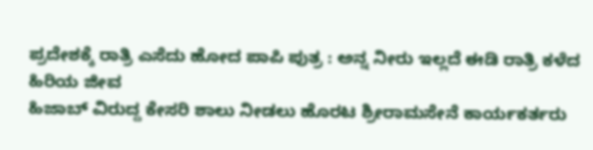ಪ್ರದೇಶಕ್ಕೆ ರಾತ್ರಿ ಎಸೆದು ಹೋದ ಪಾಪಿ ಪುತ್ರ : ಅನ್ನ ನೀರು ಇಲ್ಲದೆ ಈಡಿ ರಾತ್ರಿ ಕಳೆದ ಹಿರಿಯ ಜೀವ
ಹಿಜಾಬ್ ವಿರುದ್ದ ಕೇಸರಿ ಶಾಲು ನೀಡಲು ಹೊರಟ ಶ್ರೀರಾಮಸೇನೆ ಕಾರ್ಯಕರ್ತರು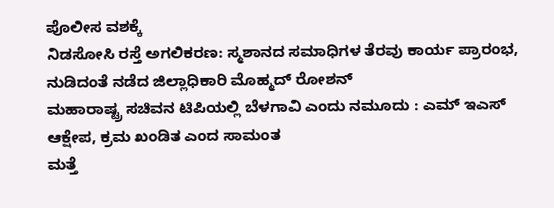ಪೊಲೀಸ ವಶಕ್ಕೆ
ನಿಡಸೋಸಿ ರಸ್ತೆ ಅಗಲಿಕರಣ: ಸ್ಮಶಾನದ ಸಮಾಧಿಗಳ ತೆರವು ಕಾರ್ಯ ಪ್ರಾರಂಭ, ನುಡಿದಂತೆ ನಡೆದ ಜಿಲ್ಲಾಧಿಕಾರಿ ಮೊಹ್ಮದ್ ರೋಶನ್
ಮಹಾರಾಷ್ಟ್ರ ಸಚಿವನ ಟಿಪಿಯಲ್ಲಿ ಬೆಳಗಾವಿ ಎಂದು ನಮೂದು : ಎಮ್ ಇಎಸ್ ಆಕ್ಷೇಪ, ಕ್ರಮ ಖಂಡಿತ ಎಂದ ಸಾಮಂತ
ಮತ್ತೆ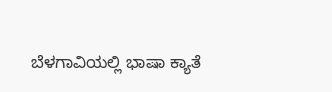ಬೆಳಗಾವಿಯಲ್ಲಿ ಭಾಷಾ ಕ್ಯಾತೆ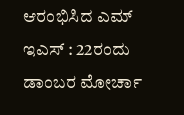ಆರಂಭಿಸಿದ ಎಮ್ ಇಎಸ್ : 22ರಂದು ಡಾಂಬರ ಮೋರ್ಚಾ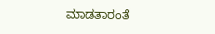ಮಾಡತಾರಂತೆ